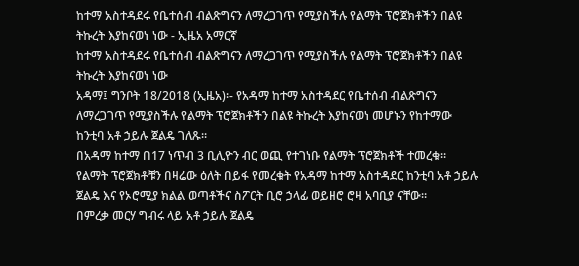ከተማ አስተዳደሩ የቤተሰብ ብልጽግናን ለማረጋገጥ የሚያስችሉ የልማት ፕሮጀክቶችን በልዩ ትኩረት እያከናወነ ነው - ኢዜአ አማርኛ
ከተማ አስተዳደሩ የቤተሰብ ብልጽግናን ለማረጋገጥ የሚያስችሉ የልማት ፕሮጀክቶችን በልዩ ትኩረት እያከናወነ ነው
አዳማ፤ ግንቦት 18/2018 (ኢዜአ)፡- የአዳማ ከተማ አስተዳደር የቤተሰብ ብልጽግናን ለማረጋገጥ የሚያስችሉ የልማት ፕሮጀክቶችን በልዩ ትኩረት እያከናወነ መሆኑን የከተማው ከንቲባ አቶ ኃይሉ ጀልዴ ገለጹ።
በአዳማ ከተማ በ17 ነጥብ 3 ቢሊዮን ብር ወጪ የተገነቡ የልማት ፕሮጀክቶች ተመረቁ።
የልማት ፕሮጀክቶቹን በዛሬው ዕለት በይፋ የመረቁት የአዳማ ከተማ አስተዳደር ከንቲባ አቶ ኃይሉ ጀልዴ እና የኦሮሚያ ክልል ወጣቶችና ስፖርት ቢሮ ኃላፊ ወይዘሮ ሮዛ አባቢያ ናቸው።
በምረቃ መርሃ ግብሩ ላይ አቶ ኃይሉ ጀልዴ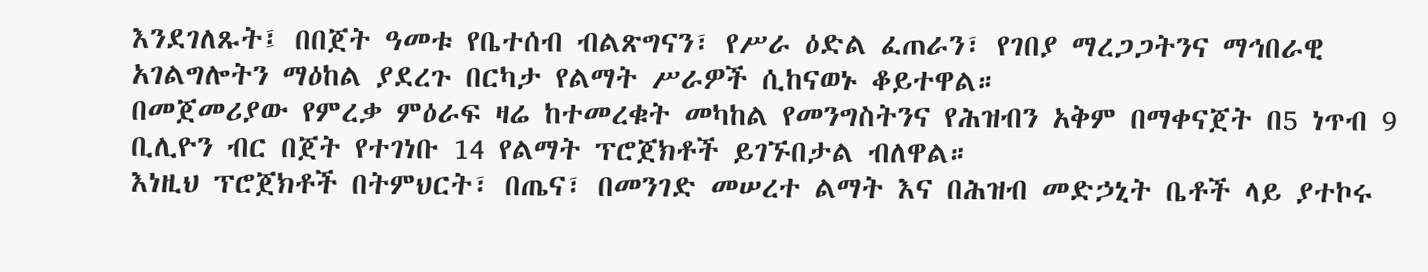እንደገለጹት፤ በበጀት ዓመቱ የቤተሰብ ብልጽግናን፣ የሥራ ዕድል ፈጠራን፣ የገበያ ማረጋጋትንና ማኅበራዊ አገልግሎትን ማዕከል ያደረጉ በርካታ የልማት ሥራዎች ሲከናወኑ ቆይተዋል።
በመጀመሪያው የምረቃ ምዕራፍ ዛሬ ከተመረቁት መካከል የመንግስትንና የሕዝብን አቅም በማቀናጀት በ5 ነጥብ 9 ቢሊዮን ብር በጀት የተገነቡ 14 የልማት ፕሮጀክቶች ይገኙበታል ብለዋል።
እነዚህ ፕሮጀክቶች በትምህርት፣ በጤና፣ በመንገድ መሠረተ ልማት እና በሕዝብ መድኃኒት ቤቶች ላይ ያተኮሩ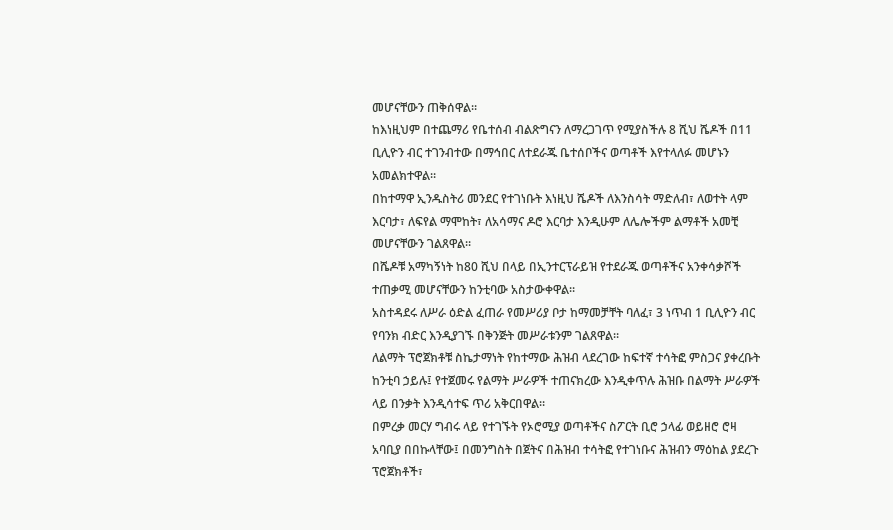መሆናቸውን ጠቅሰዋል።
ከእነዚህም በተጨማሪ የቤተሰብ ብልጽግናን ለማረጋገጥ የሚያስችሉ 8 ሺህ ሼዶች በ11 ቢሊዮን ብር ተገንብተው በማኅበር ለተደራጁ ቤተሰቦችና ወጣቶች እየተላለፉ መሆኑን አመልክተዋል።
በከተማዋ ኢንዱስትሪ መንደር የተገነቡት እነዚህ ሼዶች ለእንስሳት ማድለብ፣ ለወተት ላም እርባታ፣ ለፍየል ማሞከት፣ ለአሳማና ዶሮ እርባታ እንዲሁም ለሌሎችም ልማቶች አመቺ መሆናቸውን ገልጸዋል።
በሼዶቹ አማካኝነት ከ80 ሺህ በላይ በኢንተርፕራይዝ የተደራጁ ወጣቶችና አንቀሳቃሾች ተጠቃሚ መሆናቸውን ከንቲባው አስታውቀዋል።
አስተዳደሩ ለሥራ ዕድል ፈጠራ የመሥሪያ ቦታ ከማመቻቸት ባለፈ፣ 3 ነጥብ 1 ቢሊዮን ብር የባንክ ብድር እንዲያገኙ በቅንጅት መሥራቱንም ገልጸዋል።
ለልማት ፕሮጀክቶቹ ስኬታማነት የከተማው ሕዝብ ላደረገው ከፍተኛ ተሳትፎ ምስጋና ያቀረቡት ከንቲባ ኃይሉ፤ የተጀመሩ የልማት ሥራዎች ተጠናክረው እንዲቀጥሉ ሕዝቡ በልማት ሥራዎች ላይ በንቃት እንዲሳተፍ ጥሪ አቅርበዋል።
በምረቃ መርሃ ግብሩ ላይ የተገኙት የኦሮሚያ ወጣቶችና ስፖርት ቢሮ ኃላፊ ወይዘሮ ሮዛ አባቢያ በበኩላቸው፤ በመንግስት በጀትና በሕዝብ ተሳትፎ የተገነቡና ሕዝብን ማዕከል ያደረጉ ፕሮጀክቶች፣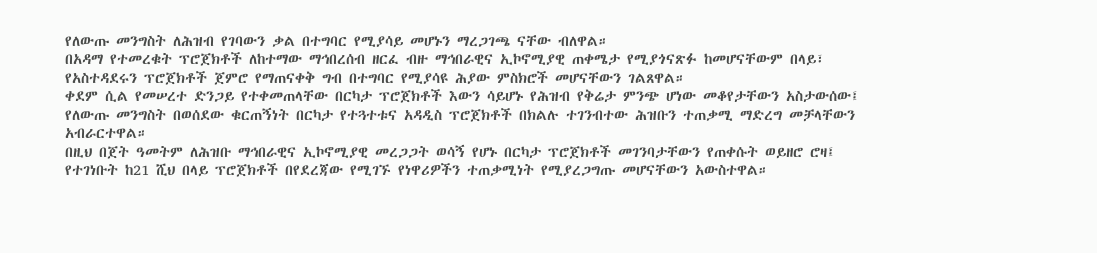የለውጡ መንግስት ለሕዝብ የገባውን ቃል በተግባር የሚያሳይ መሆኑን ማረጋገጫ ናቸው ብለዋል።
በአዳማ የተመረቁት ፕሮጀክቶች ለከተማው ማኅበረሰብ ዘርፈ ብዙ ማኅበራዊና ኢኮኖሚያዊ ጠቀሜታ የሚያጎናጽፉ ከመሆናቸውም በላይ፣ የአስተዳደሩን ፕሮጀክቶች ጀምሮ የማጠናቀቅ ግብ በተግባር የሚያሳዩ ሕያው ምስክሮች መሆናቸውን ገልጸዋል።
ቀደም ሲል የመሠረተ ድንጋይ የተቀመጠላቸው በርካታ ፕሮጀክቶች እውን ሳይሆኑ የሕዝብ የቅሬታ ምንጭ ሆነው መቆየታቸውን አስታውሰው፤ የለውጡ መንግስት በወሰደው ቁርጠኝነት በርካታ የተጓተቱና አዳዲስ ፕሮጀክቶች በክልሉ ተገንብተው ሕዝቡን ተጠቃሚ ማድረግ መቻላቸውን አብራርተዋል።
በዚህ በጀት ዓመትም ለሕዝቡ ማኅበራዊና ኢኮኖሚያዊ መረጋጋት ወሳኝ የሆኑ በርካታ ፕሮጀክቶች መገንባታቸውን የጠቀሱት ወይዘሮ ሮዛ፤ የተገነቡት ከ21 ሺህ በላይ ፕሮጀክቶች በየደረጃው የሚገኙ የነዋሪዎችን ተጠቃሚነት የሚያረጋግጡ መሆናቸውን አውስተዋል።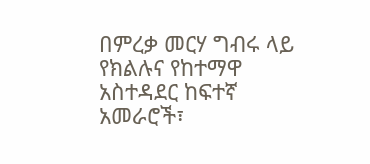በምረቃ መርሃ ግብሩ ላይ የክልሉና የከተማዋ አስተዳደር ከፍተኛ አመራሮች፣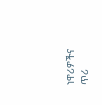ነዋሪዎችና ጥሪ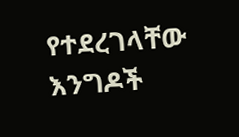የተደረገላቸው እንግዶች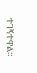ተገኝተዋል።